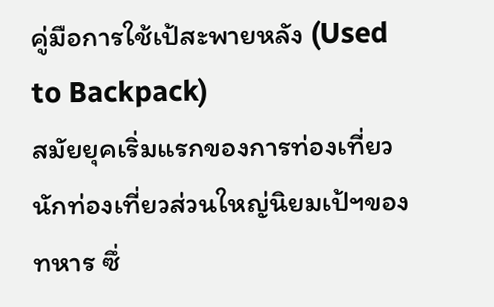คู่มือการใช้เป้สะพายหลัง (Used to Backpack)
สมัยยุคเริ่มแรกของการท่องเที่ยว นักท่องเที่ยวส่วนใหญ่นิยมเป้ฯของทหาร ซึ่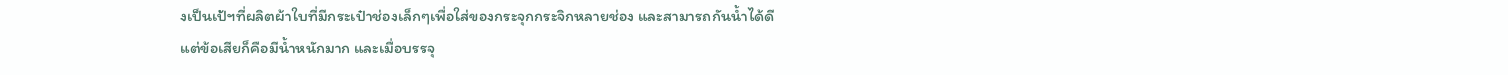งเป็นเป้ฯที่ผลิตผ้าใบที่มีกระเป๋าช่องเล็กๆเพื่อใส่ของกระจุกกระจิกหลายช่อง และสามารถกันน้ำได้ดี แต่ข้อเสียก็คือมีน้ำหนักมาก และเมื่อบรรจุ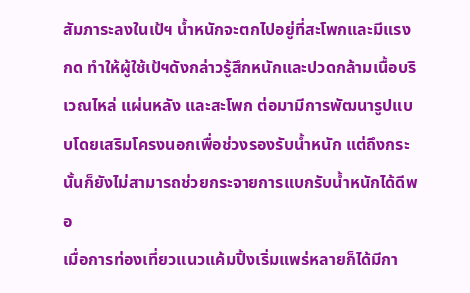สัมภาระลงในเป้ฯ น้ำหนักจะตกไปอยู่ที่สะโพกและมีแรงกด ทำให้ผู้ใช้เป้ฯดังกล่าวรู้สึกหนักและปวดกล้ามเนื้อบริเวณไหล่ แผ่นหลัง และสะโพก ต่อมามีการพัฒนารูปแบบโดยเสริมโครงนอกเพื่อช่วงรองรับน้ำหนัก แต่ถึงกระนั้นก็ยังไม่สามารถช่วยกระจายการแบกรับน้ำหนักได้ดีพอ
เมื่อการท่องเที่ยวแนวแค้มปิ้งเริ่มแพร่หลายก็ได้มีกา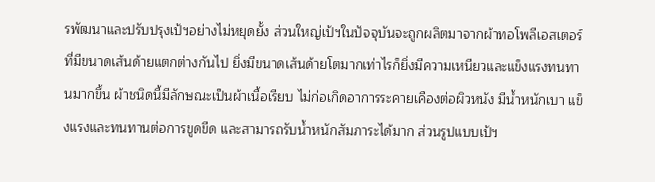รพัฒนาและปรับปรุงเป้ฯอย่างไม่หยุดยั้ง ส่วนใหญ่เป้ฯในปัจจุบันจะถูกผลิตมาจากผ้าทอโพลีเอสเตอร์ที่มีขนาดเส้นด้ายแตกต่างกันไป ยิ่งมีขนาดเส้นด้ายโตมากเท่าไรก็ยิ่งมีความเหนียวและแข็งแรงทนทานมากขึ้น ผ้าชนิดนี้มีลักษณะเป็นผ้าเนื้อเรียบ ไม่ก่อเกิดอาการระคายเคืองต่อผิวหนัง มีน้ำหนักเบา แข็งแรงและทนทานต่อการขูดขีด และสามารถรับน้ำหนักสัมภาระได้มาก ส่วนรูปแบบเป้ฯ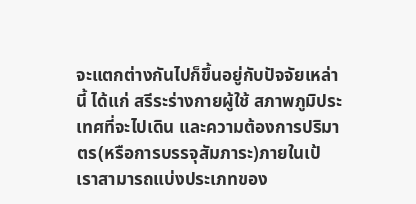จะแตกต่างกันไปก็ขึ้นอยู่กับปัจจัยเหล่านี้ ได้แก่ สรีระร่างกายผู้ใช้ สภาพภูมิประเทศที่จะไปเดิน และความต้องการปริมาตร(หรือการบรรจุสัมภาระ)ภายในเป้
เราสามารถแบ่งประเภทของ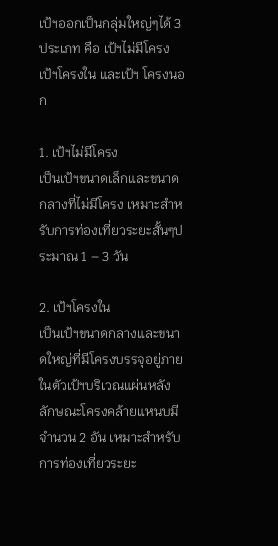เป้ฯออกเป็นกลุ่มใหญ่ๆได้ 3 ประเภท คือ เป้ฯไม่มีโครง เป้ฯโครงใน และเป้ฯ โครงนอก

1. เป้ฯไม่มีโครง
เป็นเป้ฯขนาดเล็กและขนาดกลางที่ไม่มีโครง เหมาะสำหรับการท่องเที่ยวระยะสั้นๆประมาณ 1 – 3 วัน

2. เป้ฯโครงใน
เป็นเป้ฯขนาดกลางและขนาดใหญ่ที่มีโครงบรรจุอยู่ภายในตัวเป้ฯบริเวณแผ่นหลัง ลักษณะโครงคล้ายแหนบมีจำนวน 2 อัน เหมาะสำหรับการท่องเที่ยวระยะ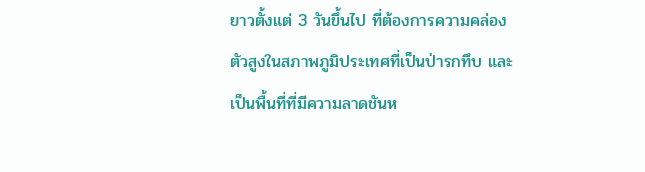ยาวตั้งแต่ 3 วันขึ้นไป ที่ต้องการความคล่องตัวสูงในสภาพภูมิประเทศที่เป็นป่ารกทึบ และเป็นพื้นที่ที่มีความลาดชันห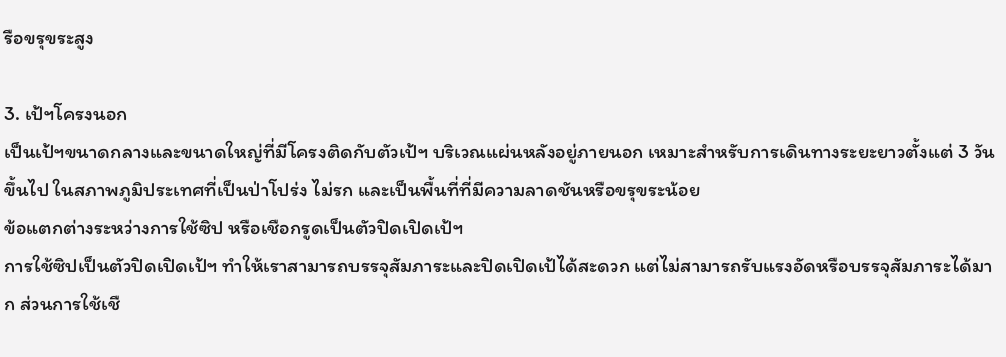รือขรุขระสูง

3. เป้ฯโครงนอก
เป็นเป้ฯขนาดกลางและขนาดใหญ่ที่มีโครงติดกับตัวเป้ฯ บริเวณแผ่นหลังอยู่ภายนอก เหมาะสำหรับการเดินทางระยะยาวตั้งแต่ 3 วันขึ้นไป ในสภาพภูมิประเทศที่เป็นป่าโปร่ง ไม่รก และเป็นพื้นที่ที่มีความลาดชันหรือขรุขระน้อย
ข้อแตกต่างระหว่างการใช้ซิป หรือเชือกรูดเป็นตัวปิดเปิดเป้ฯ
การใช้ซิปเป็นตัวปิดเปิดเป้ฯ ทำให้เราสามารถบรรจุสัมภาระและปิดเปิดเป้ได้สะดวก แต่ไม่สามารถรับแรงอัดหรือบรรจุสัมภาระได้มาก ส่วนการใช้เชื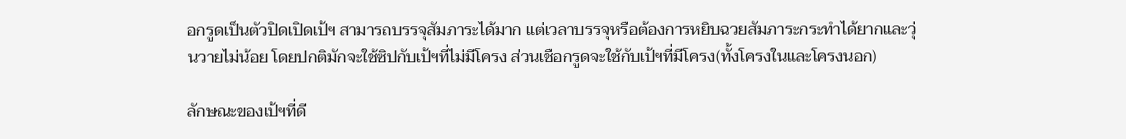อกรูดเป็นตัวปิดเปิดเป้ฯ สามารถบรรจุสัมภาระได้มาก แต่เวลาบรรจุหรือต้องการหยิบฉวยสัมภาระกระทำได้ยากและวุ่นวายไม่น้อย โดยปกติมักจะใช้ซิปกับเป้ฯที่ไม่มีโครง ส่วนเชือกรูดจะใช้กับเป้ฯที่มีโครง(ทั้งโครงในและโครงนอก)

ลักษณะของเป้ฯที่ดี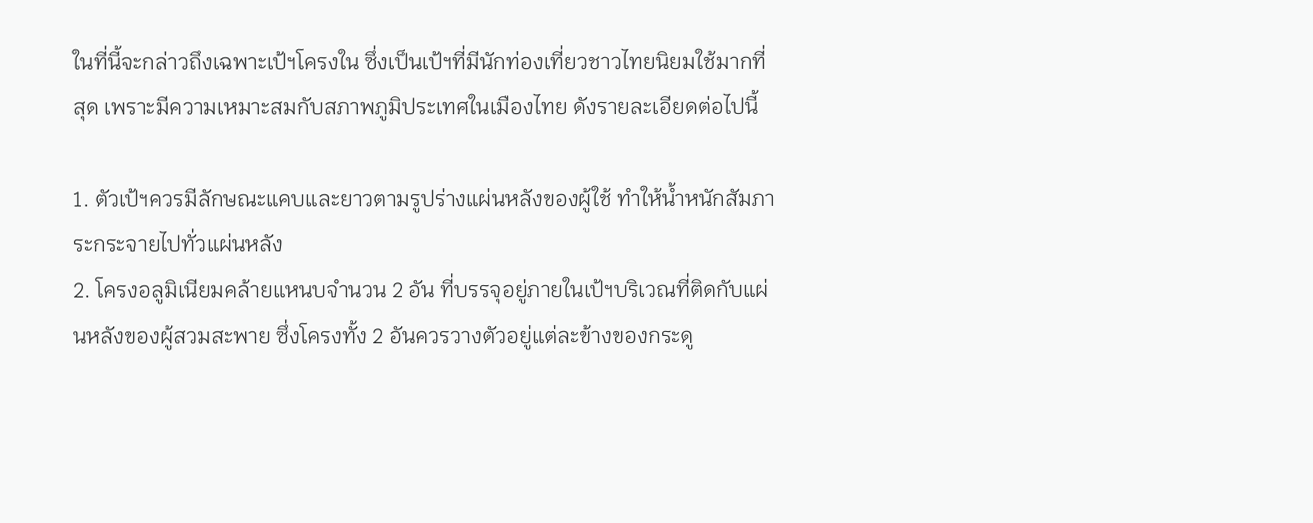ในที่นี้จะกล่าวถึงเฉพาะเป้ฯโครงใน ซึ่งเป็นเป้ฯที่มีนักท่องเที่ยวชาวไทยนิยมใช้มากที่สุด เพราะมีความเหมาะสมกับสภาพภูมิประเทศในเมืองไทย ดังรายละเอียดต่อไปนี้

1. ตัวเป้ฯควรมีลักษณะแคบและยาวตามรูปร่างแผ่นหลังของผู้ใช้ ทำให้น้ำหนักสัมภาระกระจายไปทั่วแผ่นหลัง
2. โครงอลูมิเนียมคล้ายแหนบจำนวน 2 อัน ที่บรรจุอยู่ภายในเป้ฯบริเวณที่ติดกับแผ่นหลังของผู้สวมสะพาย ซึ่งโครงทั้ง 2 อันควรวางตัวอยู่แต่ละข้างของกระดู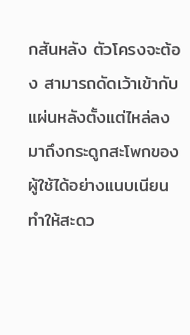กสันหลัง ตัวโครงจะต้อง สามารถดัดเว้าเข้ากับแผ่นหลังตั้งแต่ไหล่ลงมาถึงกระดูกสะโพกของผู้ใช้ได้อย่างแนบเนียน ทำให้สะดว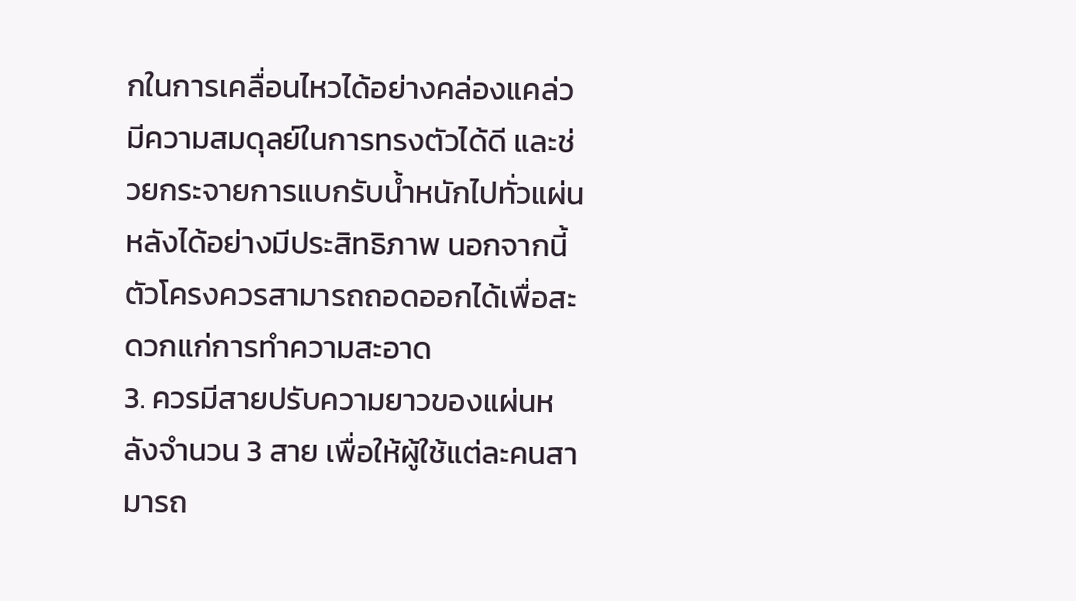กในการเคลื่อนไหวได้อย่างคล่องแคล่ว มีความสมดุลย์ในการทรงตัวได้ดี และช่วยกระจายการแบกรับน้ำหนักไปทั่วแผ่นหลังได้อย่างมีประสิทธิภาพ นอกจากนี้ตัวโครงควรสามารถถอดออกได้เพื่อสะดวกแก่การทำความสะอาด
3. ควรมีสายปรับความยาวของแผ่นหลังจำนวน 3 สาย เพื่อให้ผู้ใช้แต่ละคนสามารถ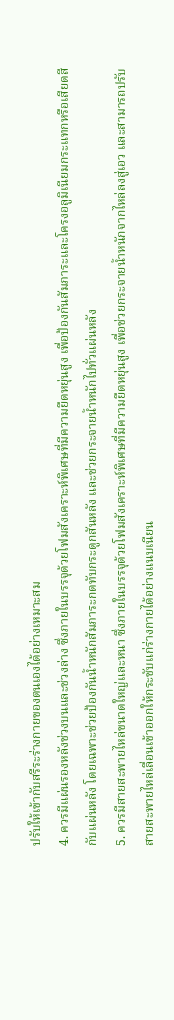ปรับให้เข้ากับสรีระร่างกายของตนเองได้อย่างเหมาะสม
4. ควรมีแผ่นรองหลังช่วงบนและช่วงล่าง ซึ่งภายในบรรจุด้วยโฟมสังเคราะห์พิเศษที่มีความยืดหยุ่นสูง เพื่อป้องกันสัมภาระและโครงอลูมิเนียมกระแทกหรือเสียดสีกับแผ่นหลัง โดยเฉพาะช่วยป้องกันน้ำหนักสัมภาระกดทับกระดูกสันหลัง และช่วยกระจายน้ำหนักไปทั่วแผ่นหลัง
5. ควรมีสายสะพายไหล่ขนาดใหญ่และหนา ซึ่งภายในบรรจุด้วยโฟมสังเคราะห์พิเศษที่มีความยืดหยุ่นสูง เพื่อช่วยกระจายน้ำหนักจากไหล่ลงสู่เอว และสามารถปรับสายสะพายไหล่เลื่อนเข้าออกให้กระชับแก่ร่างกายได้อย่างแนบเนียน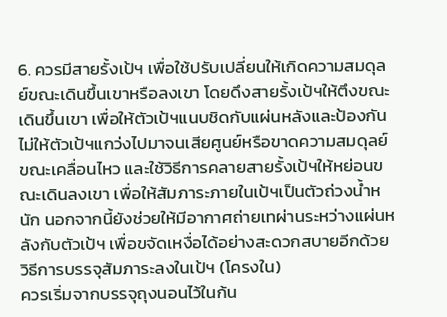6. ควรมีสายรั้งเป้ฯ เพื่อใช้ปรับเปลี่ยนให้เกิดความสมดุลย์ขณะเดินขึ้นเขาหรือลงเขา โดยดึงสายรั้งเป้ฯให้ตึงขณะเดินขึ้นเขา เพื่อให้ตัวเป้ฯแนบชิดกับแผ่นหลังและป้องกันไม่ให้ตัวเป้ฯแกว่งไปมาจนเสียศูนย์หรือขาดความสมดุลย์ขณะเคลื่อนไหว และใช้วิธีการคลายสายรั้งเป้ฯให้หย่อนขณะเดินลงเขา เพื่อให้สัมภาระภายในเป้ฯเป็นตัวถ่วงน้ำหนัก นอกจากนี้ยังช่วยให้มีอากาศถ่ายเทผ่านระหว่างแผ่นหลังกับตัวเป้ฯ เพื่อขจัดเหงื่อได้อย่างสะดวกสบายอีกด้วย
วิธีการบรรจุสัมภาระลงในเป้ฯ (โครงใน)
ควรเริ่มจากบรรจุถุงนอนไว้ในก้น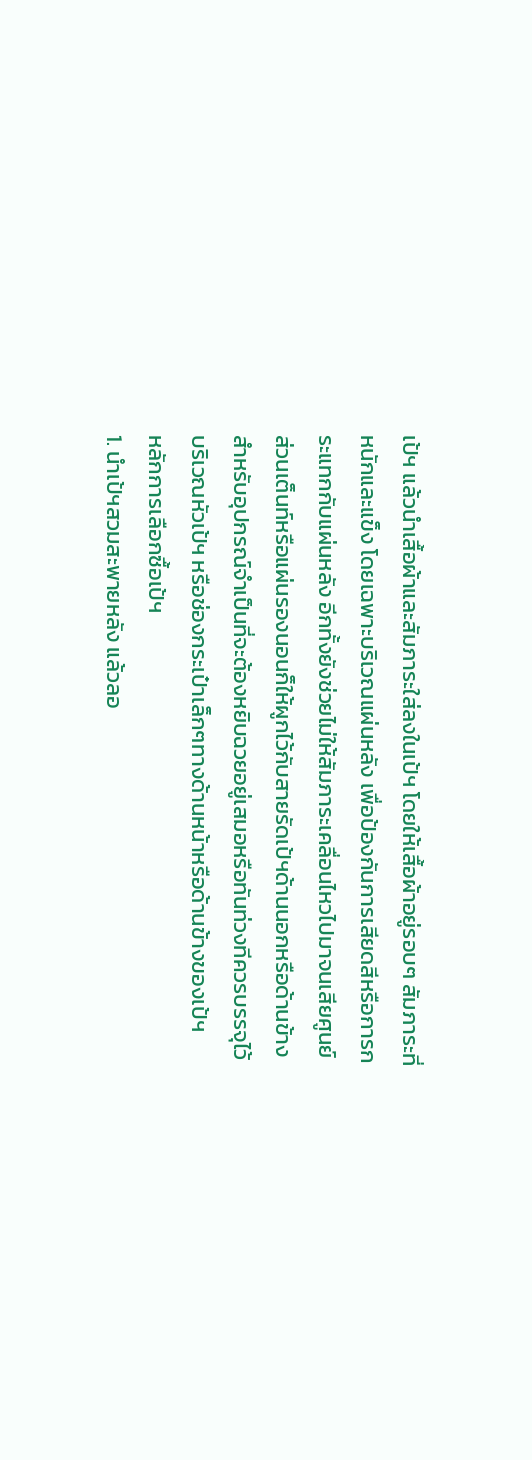เป้ฯ แล้วนำเสื้อผ้าและสัมภาระใส่ลงในเป้ฯ โดยให้เสื้อผ้าอยู่รอบๆ สัมภาระที่หนักและแข็ง โดยเฉพาะบริเวณแผ่นหลัง เพื่อป้องกันการเสียดสีหรือการกระแทกกับแผ่นหลัง อีกทั้งยังช่วยไม่ให้สัมภาระเคลื่อนไหวไปมาจนเสียศูนย์ ส่วนเต็นท์หรือแผ่นรองนอนก็ให้ผูกไว้กับสายรัดเป้ฯด้านนอกหรือด้านข้าง สำหรับอุปกรณ์จำเป็นที่จะต้องหยิบฉวยอยู่เสมอหรือทันท่วงทีควรบรรจุไว้บริเวณหัวเป้ฯ หรือช่องกระเป๋าเล็กๆทางด้านหน้าหรือด้านข้างของเป้ฯ
หลักการเลือกซื้อเป้ฯ
1. นำเป้ฯสวมสะพายหลัง แล้วลอ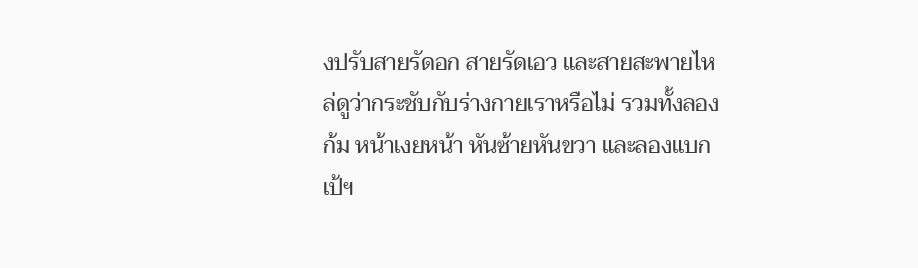งปรับสายรัดอก สายรัดเอว และสายสะพายไหล่ดูว่ากระชับกับร่างกายเราหรือไม่ รวมทั้งลองก้ม หน้าเงยหน้า หันซ้ายหันขวา และลองแบกเป้ฯ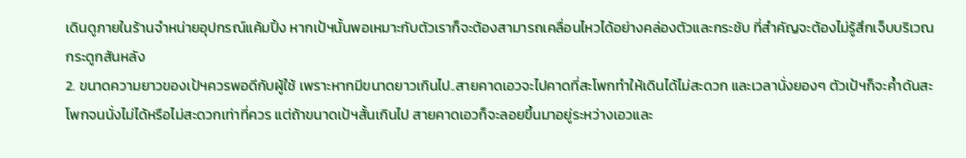เดินดูภายในร้านจำหน่ายอุปกรณ์แค้มปิ้ง หากเป้ฯนั้นพอเหมาะกับตัวเราก็จะต้องสามารถเคลื่อนไหวได้อย่างคล่องตัวและกระชับ ที่สำคัญจะต้องไม่รู้สึกเจ็บบริเวณกระดูกสันหลัง
2. ขนาดความยาวของเป้ฯควรพอดีกับผู้ใช้ เพราะหากมีขนาดยาวเกินไป..สายคาดเอวจะไปคาดที่สะโพกทำให้เดินได้ไม่สะดวก และเวลานั่งยองๆ ตัวเป้ฯก็จะค้ำดันสะโพกจนนั่งไม่ได้หรือไม่สะดวกเท่าที่ควร แต่ถ้าขนาดเป้ฯสั้นเกินไป สายคาดเอวก็จะลอยขึ้นมาอยู่ระหว่างเอวและ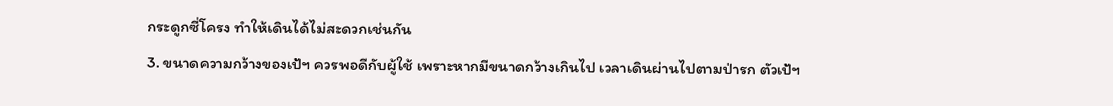กระดูกซี่โครง ทำให้เดินได้ไม่สะดวกเช่นกัน
3. ขนาดความกว้างของเป้ฯ ควรพอดีกับผู้ใช้ เพราะหากมีขนาดกว้างเกินไป เวลาเดินผ่านไปตามป่ารก ตัวเป้ฯ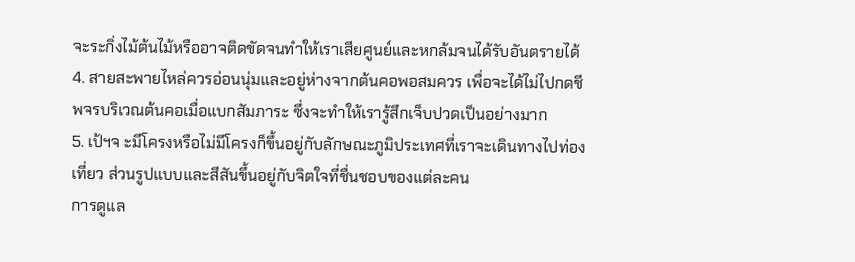จะระกิ่งไม้ต้นไม้หรืออาจติดขัดจนทำให้เราเสียศูนย์และหกล้มจนได้รับอันตรายได้
4. สายสะพายไหล่ควรอ่อนนุ่มและอยู่ห่างจากต้นคอพอสมควร เพื่อจะได้ไม่ไปกดชีพจรบริเวณต้นคอเมื่อแบกสัมภาระ ซึ่งจะทำให้เรารู้สึกเจ็บปวดเป็นอย่างมาก
5. เป้ฯจ ะมีโครงหรือไม่มีโครงก็ขึ้นอยู่กับลักษณะภูมิประเทศที่เราจะเดินทางไปท่องเที่ยว ส่วนรูปแบบและสีสันขึ้นอยู่กับจิตใจที่ชื่นชอบของแต่ละคน
การดูแล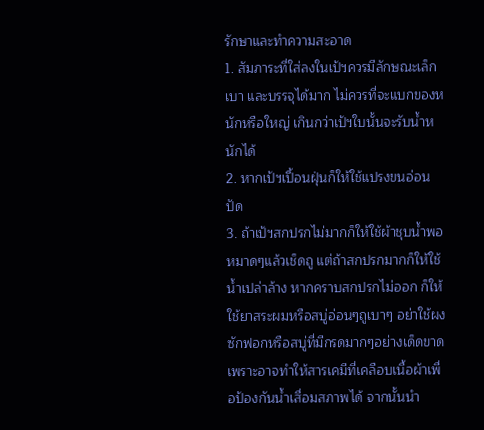รักษาและทำความสะอาด
1. สัมภาระที่ใส่ลงในเป้ฯควรมีลักษณะเล็ก เบา และบรรจุได้มาก ไม่ควรที่จะแบกของหนักหรือใหญ่ เกินกว่าเป้ฯใบนั้นจะรับน้ำหนักได้
2. หากเป้ฯเปื้อนฝุ่นก็ให้ใช้แปรงขนอ่อนปัด
3. ถ้าเป้ฯสกปรกไม่มากก็ให้ใช้ผ้าชุบน้ำพอหมาดๆแล้วเช็ดถู แต่ถ้าสกปรกมากก็ให้ใช้น้ำเปล่าล้าง หากคราบสกปรกไม่ออก ก็ให้ใช้ยาสระผมหรือสบู่อ่อนๆถูเบาๆ อย่าใช้ผงซักฟอกหรือสบู่ที่มีกรดมากๆอย่างเด็ดขาด เพราะอาจทำให้สารเคมีที่เคลือบเนื้อผ้าเพื่อป้องกันน้ำเสื่อมสภาพได้ จากนั้นนำ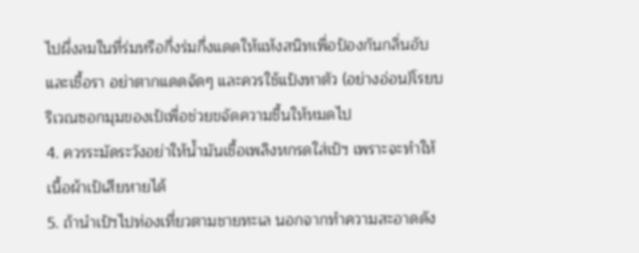ไปผึ่งลมในที่ร่มหรือกึ่งร่มกึ่งแดดให้แห้งสนิทเพื่อป้องกันกลิ่นอับและเชื้อรา อย่าตากแดดจัดๆ และควรใช้แป้งทาตัว (อย่างอ่อน)โรยบริเวณซอกมุมของเป้เพื่อช่วยขจัดความชื้นให้หมดไป
4. ควรระมัดระวังอย่าให้น้ำมันเชื้อเพลิงหกรดใส่เป้ฯ เพราะจะทำให้เนื้อผ้าเป้เสียหายได้
5. ถ้านำเป้ฯไปท่องเที่ยวตามชายทะเล นอกจากทำความสะอาดดัง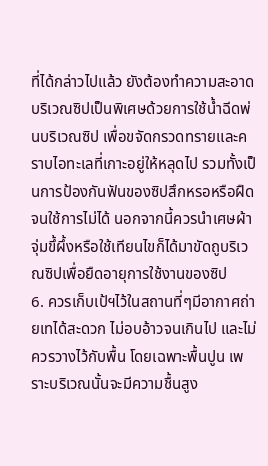ที่ได้กล่าวไปแล้ว ยังต้องทำความสะอาดบริเวณซิปเป็นพิเศษด้วยการใช้น้ำฉีดพ่นบริเวณซิป เพื่อขจัดกรวดทรายและคราบไอทะเลที่เกาะอยู่ให้หลุดไป รวมทั้งเป็นการป้องกันฟันของซิปสึกหรอหรือฝืดจนใช้การไม่ได้ นอกจากนี้ควรนำเศษผ้าจุ่มขึ้ผึ้งหรือใช้เทียนไขก็ได้มาขัดถูบริเวณซิปเพื่อยืดอายุการใช้งานของซิป
6. ควรเก็บเป้ฯไว้ในสถานที่ๆมีอากาศถ่ายเทได้สะดวก ไม่อบอ้าวจนเกินไป และไม่ควรวางไว้กับพื้น โดยเฉพาะพื้นปูน เพราะบริเวณนั้นจะมีความชื้นสูง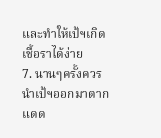และทำให้เป้ฯเกิดเชื้อราได้ง่าย
7. นานๆครั้งควรนำเป้ฯออกมาตากแดด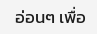อ่อนๆ เพื่อ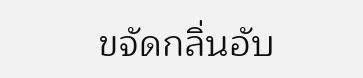ขจัดกลิ่นอับ